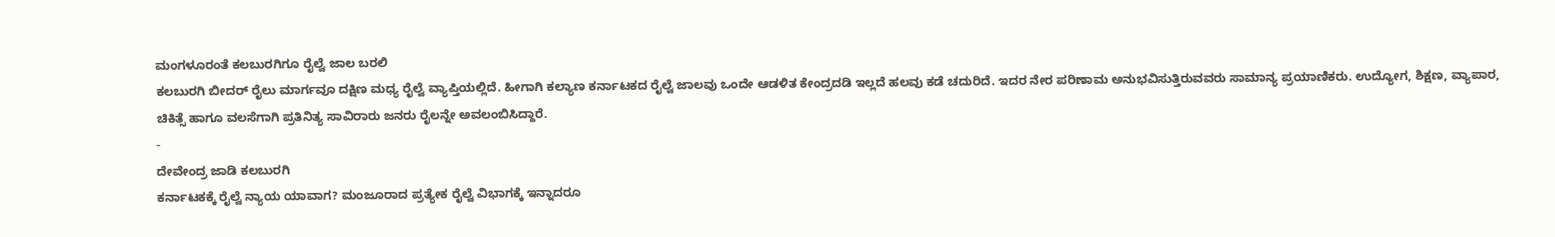ಮಂಗಳೂರಂತೆ ಕಲಬುರಗಿಗೂ ರೈಲ್ವೆ ಜಾಲ ಬರಲಿ
ಕಲಬುರಗಿ ಬೀದರ್ ರೈಲು ಮಾರ್ಗವೂ ದಕ್ಷಿಣ ಮಧ್ಯ ರೈಲ್ವೆ ವ್ಯಾಪ್ತಿಯಲ್ಲಿದೆ. ಹೀಗಾಗಿ ಕಲ್ಯಾಣ ಕರ್ನಾಟಕದ ರೈಲ್ವೆ ಜಾಲವು ಒಂದೇ ಆಡಳಿತ ಕೇಂದ್ರದಡಿ ಇಲ್ಲದೆ ಹಲವು ಕಡೆ ಚದುರಿದೆ. ಇದರ ನೇರ ಪರಿಣಾಮ ಅನುಭವಿಸುತ್ತಿರುವವರು ಸಾಮಾನ್ಯ ಪ್ರಯಾಣಿಕರು. ಉದ್ಯೋಗ, ಶಿಕ್ಷಣ, ವ್ಯಾಪಾರ, ಚಿಕಿತ್ಸೆ ಹಾಗೂ ವಲಸೆಗಾಗಿ ಪ್ರತಿನಿತ್ಯ ಸಾವಿರಾರು ಜನರು ರೈಲನ್ನೇ ಅವಲಂಬಿಸಿದ್ದಾರೆ.
-
ದೇವೇಂದ್ರ ಜಾಡಿ ಕಲಬುರಗಿ
ಕರ್ನಾಟಕಕ್ಕೆ ರೈಲ್ವೆ ನ್ಯಾಯ ಯಾವಾಗ? ಮಂಜೂರಾದ ಪ್ರತ್ಯೇಕ ರೈಲ್ವೆ ವಿಭಾಗಕ್ಕೆ ಇನ್ನಾದರೂ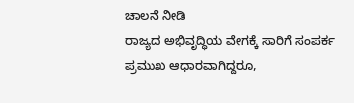ಚಾಲನೆ ನೀಡಿ
ರಾಜ್ಯದ ಅಭಿವೃದ್ಧಿಯ ವೇಗಕ್ಕೆ ಸಾರಿಗೆ ಸಂಪರ್ಕ ಪ್ರಮುಖ ಆಧಾರವಾಗಿದ್ದರೂ,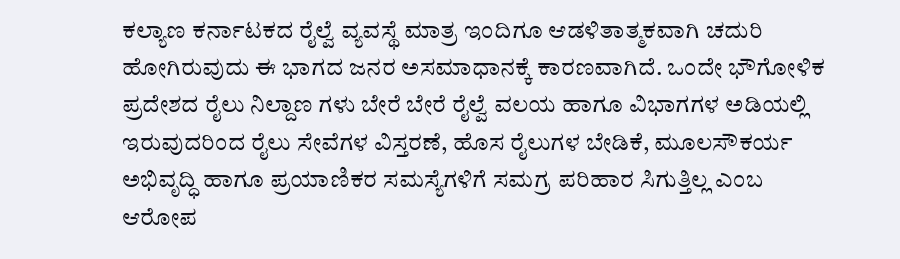ಕಲ್ಯಾಣ ಕರ್ನಾಟಕದ ರೈಲ್ವೆ ವ್ಯವಸ್ಥೆ ಮಾತ್ರ ಇಂದಿಗೂ ಆಡಳಿತಾತ್ಮಕವಾಗಿ ಚದುರಿ ಹೋಗಿರುವುದು ಈ ಭಾಗದ ಜನರ ಅಸಮಾಧಾನಕ್ಕೆ ಕಾರಣವಾಗಿದೆ. ಒಂದೇ ಭೌಗೋಳಿಕ ಪ್ರದೇಶದ ರೈಲು ನಿಲ್ದಾಣ ಗಳು ಬೇರೆ ಬೇರೆ ರೈಲ್ವೆ ವಲಯ ಹಾಗೂ ವಿಭಾಗಗಳ ಅಡಿಯಲ್ಲಿ ಇರುವುದರಿಂದ ರೈಲು ಸೇವೆಗಳ ವಿಸ್ತರಣೆ, ಹೊಸ ರೈಲುಗಳ ಬೇಡಿಕೆ, ಮೂಲಸೌಕರ್ಯ ಅಭಿವೃದ್ಧಿ ಹಾಗೂ ಪ್ರಯಾಣಿಕರ ಸಮಸ್ಯೆಗಳಿಗೆ ಸಮಗ್ರ ಪರಿಹಾರ ಸಿಗುತ್ತಿಲ್ಲ ಎಂಬ ಆರೋಪ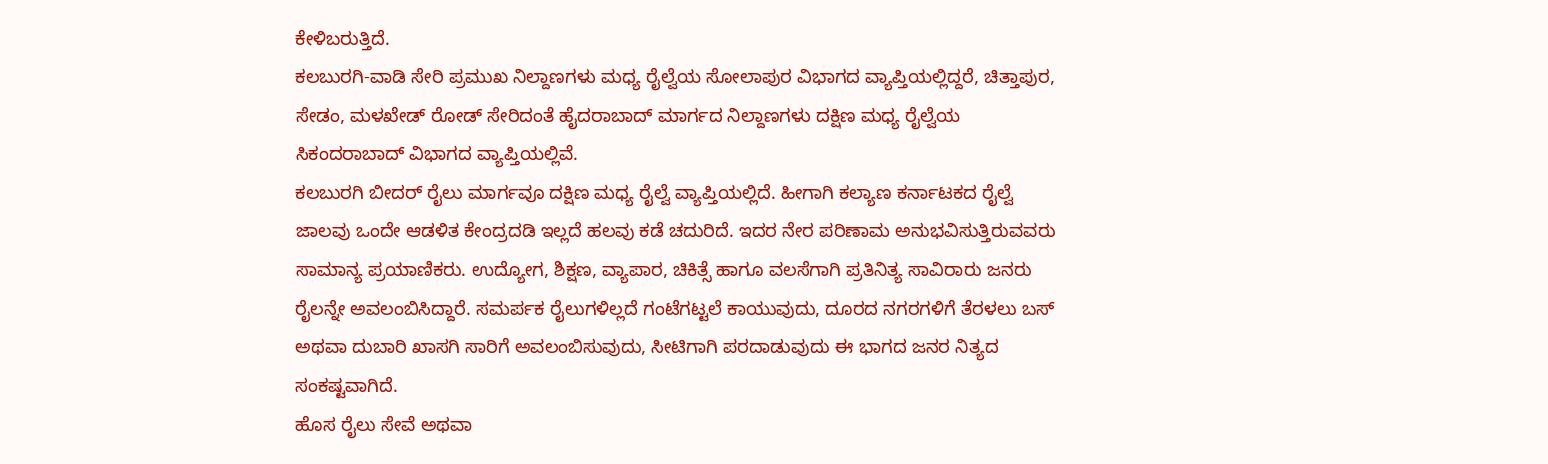ಕೇಳಿಬರುತ್ತಿದೆ.
ಕಲಬುರಗಿ-ವಾಡಿ ಸೇರಿ ಪ್ರಮುಖ ನಿಲ್ದಾಣಗಳು ಮಧ್ಯ ರೈಲ್ವೆಯ ಸೋಲಾಪುರ ವಿಭಾಗದ ವ್ಯಾಪ್ತಿಯಲ್ಲಿದ್ದರೆ, ಚಿತ್ತಾಪುರ, ಸೇಡಂ, ಮಳಖೇಡ್ ರೋಡ್ ಸೇರಿದಂತೆ ಹೈದರಾಬಾದ್ ಮಾರ್ಗದ ನಿಲ್ದಾಣಗಳು ದಕ್ಷಿಣ ಮಧ್ಯ ರೈಲ್ವೆಯ ಸಿಕಂದರಾಬಾದ್ ವಿಭಾಗದ ವ್ಯಾಪ್ತಿಯಲ್ಲಿವೆ.
ಕಲಬುರಗಿ ಬೀದರ್ ರೈಲು ಮಾರ್ಗವೂ ದಕ್ಷಿಣ ಮಧ್ಯ ರೈಲ್ವೆ ವ್ಯಾಪ್ತಿಯಲ್ಲಿದೆ. ಹೀಗಾಗಿ ಕಲ್ಯಾಣ ಕರ್ನಾಟಕದ ರೈಲ್ವೆ ಜಾಲವು ಒಂದೇ ಆಡಳಿತ ಕೇಂದ್ರದಡಿ ಇಲ್ಲದೆ ಹಲವು ಕಡೆ ಚದುರಿದೆ. ಇದರ ನೇರ ಪರಿಣಾಮ ಅನುಭವಿಸುತ್ತಿರುವವರು ಸಾಮಾನ್ಯ ಪ್ರಯಾಣಿಕರು. ಉದ್ಯೋಗ, ಶಿಕ್ಷಣ, ವ್ಯಾಪಾರ, ಚಿಕಿತ್ಸೆ ಹಾಗೂ ವಲಸೆಗಾಗಿ ಪ್ರತಿನಿತ್ಯ ಸಾವಿರಾರು ಜನರು ರೈಲನ್ನೇ ಅವಲಂಬಿಸಿದ್ದಾರೆ. ಸಮರ್ಪಕ ರೈಲುಗಳಿಲ್ಲದೆ ಗಂಟೆಗಟ್ಟಲೆ ಕಾಯುವುದು, ದೂರದ ನಗರಗಳಿಗೆ ತೆರಳಲು ಬಸ್ ಅಥವಾ ದುಬಾರಿ ಖಾಸಗಿ ಸಾರಿಗೆ ಅವಲಂಬಿಸುವುದು, ಸೀಟಿಗಾಗಿ ಪರದಾಡುವುದು ಈ ಭಾಗದ ಜನರ ನಿತ್ಯದ ಸಂಕಷ್ಟವಾಗಿದೆ.
ಹೊಸ ರೈಲು ಸೇವೆ ಅಥವಾ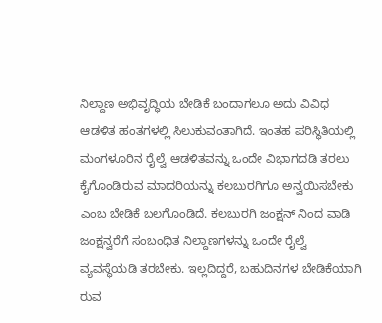ನಿಲ್ದಾಣ ಅಭಿವೃದ್ಧಿಯ ಬೇಡಿಕೆ ಬಂದಾಗಲೂ ಅದು ವಿವಿಧ ಆಡಳಿತ ಹಂತಗಳಲ್ಲಿ ಸಿಲುಕುವಂತಾಗಿದೆ. ಇಂತಹ ಪರಿಸ್ಥಿತಿಯಲ್ಲಿ ಮಂಗಳೂರಿನ ರೈಲ್ವೆ ಆಡಳಿತವನ್ನು ಒಂದೇ ವಿಭಾಗದಡಿ ತರಲು ಕೈಗೊಂಡಿರುವ ಮಾದರಿಯನ್ನು ಕಲಬುರಗಿಗೂ ಅನ್ವಯಿಸಬೇಕು ಎಂಬ ಬೇಡಿಕೆ ಬಲಗೊಂಡಿದೆ. ಕಲಬುರಗಿ ಜಂಕ್ಷನ್ ನಿಂದ ವಾಡಿ ಜಂಕ್ಷನ್ವರೆಗೆ ಸಂಬಂಧಿತ ನಿಲ್ದಾಣಗಳನ್ನು ಒಂದೇ ರೈಲ್ವೆ ವ್ಯವಸ್ಥೆಯಡಿ ತರಬೇಕು. ಇಲ್ಲದಿದ್ದರೆ, ಬಹುದಿನಗಳ ಬೇಡಿಕೆಯಾಗಿ ರುವ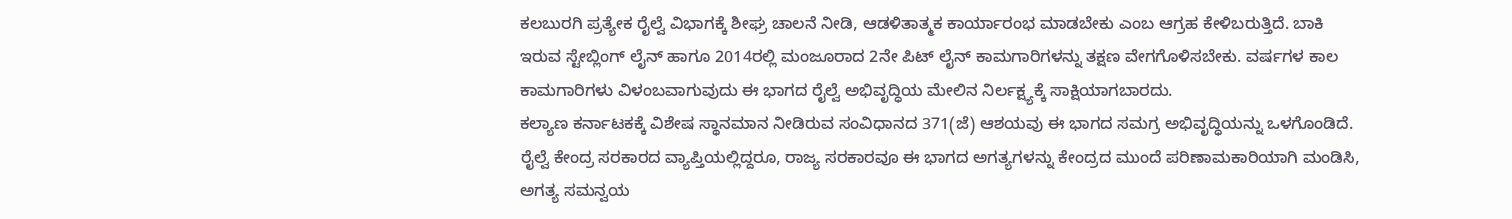ಕಲಬುರಗಿ ಪ್ರತ್ಯೇಕ ರೈಲ್ವೆ ವಿಭಾಗಕ್ಕೆ ಶೀಘ್ರ ಚಾಲನೆ ನೀಡಿ, ಆಡಳಿತಾತ್ಮಕ ಕಾರ್ಯಾರಂಭ ಮಾಡಬೇಕು ಎಂಬ ಆಗ್ರಹ ಕೇಳಿಬರುತ್ತಿದೆ. ಬಾಕಿ ಇರುವ ಸ್ಟೇಬ್ಲಿಂಗ್ ಲೈನ್ ಹಾಗೂ 2014ರಲ್ಲಿ ಮಂಜೂರಾದ 2ನೇ ಪಿಟ್ ಲೈನ್ ಕಾಮಗಾರಿಗಳನ್ನು ತಕ್ಷಣ ವೇಗಗೊಳಿಸಬೇಕು. ವರ್ಷಗಳ ಕಾಲ ಕಾಮಗಾರಿಗಳು ವಿಳಂಬವಾಗುವುದು ಈ ಭಾಗದ ರೈಲ್ವೆ ಅಭಿವೃದ್ಧಿಯ ಮೇಲಿನ ನಿರ್ಲಕ್ಷ್ಯಕ್ಕೆ ಸಾಕ್ಷಿಯಾಗಬಾರದು.
ಕಲ್ಯಾಣ ಕರ್ನಾಟಕಕ್ಕೆ ವಿಶೇಷ ಸ್ಥಾನಮಾನ ನೀಡಿರುವ ಸಂವಿಧಾನದ 371(ಜೆ) ಆಶಯವು ಈ ಭಾಗದ ಸಮಗ್ರ ಅಭಿವೃದ್ಧಿಯನ್ನು ಒಳಗೊಂಡಿದೆ. ರೈಲ್ವೆ ಕೇಂದ್ರ ಸರಕಾರದ ವ್ಯಾಪ್ತಿಯಲ್ಲಿದ್ದರೂ, ರಾಜ್ಯ ಸರಕಾರವೂ ಈ ಭಾಗದ ಅಗತ್ಯಗಳನ್ನು ಕೇಂದ್ರದ ಮುಂದೆ ಪರಿಣಾಮಕಾರಿಯಾಗಿ ಮಂಡಿಸಿ, ಅಗತ್ಯ ಸಮನ್ವಯ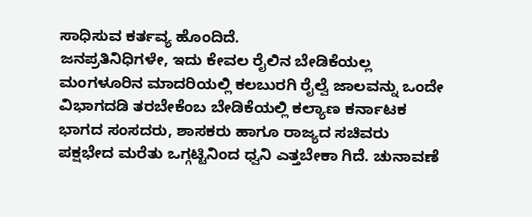ಸಾಧಿಸುವ ಕರ್ತವ್ಯ ಹೊಂದಿದೆ.
ಜನಪ್ರತಿನಿಧಿಗಳೇ, ಇದು ಕೇವಲ ರೈಲಿನ ಬೇಡಿಕೆಯಲ್ಲ ಮಂಗಳೂರಿನ ಮಾದರಿಯಲ್ಲಿ ಕಲಬುರಗಿ ರೈಲ್ವೆ ಜಾಲವನ್ನು ಒಂದೇ ವಿಭಾಗದಡಿ ತರಬೇಕೆಂಬ ಬೇಡಿಕೆಯಲ್ಲಿ ಕಲ್ಯಾಣ ಕರ್ನಾಟಕ ಭಾಗದ ಸಂಸದರು, ಶಾಸಕರು ಹಾಗೂ ರಾಜ್ಯದ ಸಚಿವರು ಪಕ್ಷಭೇದ ಮರೆತು ಒಗ್ಗಟ್ಟಿನಿಂದ ಧ್ವನಿ ಎತ್ತಬೇಕಾ ಗಿದೆ. ಚುನಾವಣೆ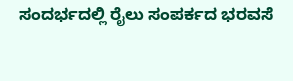ಸಂದರ್ಭದಲ್ಲಿ ರೈಲು ಸಂಪರ್ಕದ ಭರವಸೆ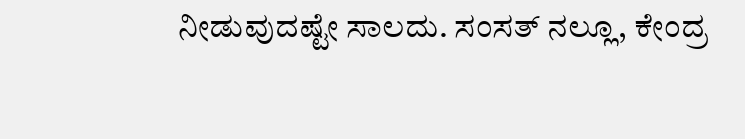ನೀಡುವುದಷ್ಟೇ ಸಾಲದು. ಸಂಸತ್ ನಲ್ಲೂ, ಕೇಂದ್ರ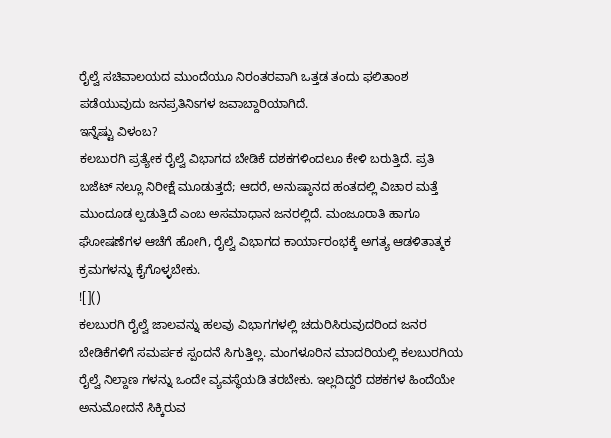ರೈಲ್ವೆ ಸಚಿವಾಲಯದ ಮುಂದೆಯೂ ನಿರಂತರವಾಗಿ ಒತ್ತಡ ತಂದು ಫಲಿತಾಂಶ ಪಡೆಯುವುದು ಜನಪ್ರತಿನಿಽಗಳ ಜವಾಬ್ದಾರಿಯಾಗಿದೆ.
ಇನ್ನೆಷ್ಟು ವಿಳಂಬ?
ಕಲಬುರಗಿ ಪ್ರತ್ಯೇಕ ರೈಲ್ವೆ ವಿಭಾಗದ ಬೇಡಿಕೆ ದಶಕಗಳಿಂದಲೂ ಕೇಳಿ ಬರುತ್ತಿದೆ. ಪ್ರತಿ ಬಜೆಟ್ ನಲ್ಲೂ ನಿರೀಕ್ಷೆ ಮೂಡುತ್ತದೆ; ಆದರೆ, ಅನುಷ್ಠಾನದ ಹಂತದಲ್ಲಿ ವಿಚಾರ ಮತ್ತೆ ಮುಂದೂಡ ಲ್ಪಡುತ್ತಿದೆ ಎಂಬ ಅಸಮಾಧಾನ ಜನರಲ್ಲಿದೆ. ಮಂಜೂರಾತಿ ಹಾಗೂ ಘೋಷಣೆಗಳ ಆಚೆಗೆ ಹೋಗಿ, ರೈಲ್ವೆ ವಿಭಾಗದ ಕಾರ್ಯಾರಂಭಕ್ಕೆ ಅಗತ್ಯ ಆಡಳಿತಾತ್ಮಕ ಕ್ರಮಗಳನ್ನು ಕೈಗೊಳ್ಳಬೇಕು.
![]()
ಕಲಬುರಗಿ ರೈಲ್ವೆ ಜಾಲವನ್ನು ಹಲವು ವಿಭಾಗಗಳಲ್ಲಿ ಚದುರಿಸಿರುವುದರಿಂದ ಜನರ ಬೇಡಿಕೆಗಳಿಗೆ ಸಮರ್ಪಕ ಸ್ಪಂದನೆ ಸಿಗುತ್ತಿಲ್ಲ. ಮಂಗಳೂರಿನ ಮಾದರಿಯಲ್ಲಿ ಕಲಬುರಗಿಯ ರೈಲ್ವೆ ನಿಲ್ದಾಣ ಗಳನ್ನು ಒಂದೇ ವ್ಯವಸ್ಥೆಯಡಿ ತರಬೇಕು. ಇಲ್ಲದಿದ್ದರೆ ದಶಕಗಳ ಹಿಂದೆಯೇ ಅನುಮೋದನೆ ಸಿಕ್ಕಿರುವ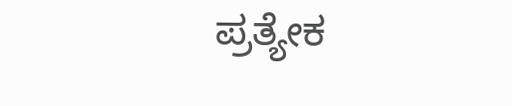ಪ್ರತ್ಯೇಕ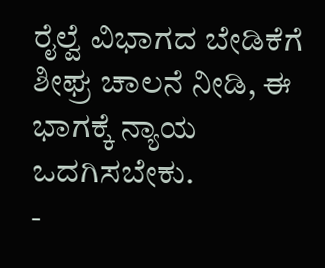ರೈಲ್ವೆ ವಿಭಾಗದ ಬೇಡಿಕೆಗೆ ಶೀಘ್ರ ಚಾಲನೆ ನೀಡಿ, ಈ ಭಾಗಕ್ಕೆ ನ್ಯಾಯ ಒದಗಿಸಬೇಕು.
-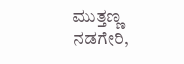ಮುತ್ತಣ್ಣ ನಡಗೇರಿ,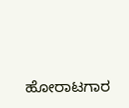ಹೋರಾಟಗಾರ